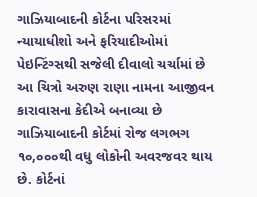ગાઝિયાબાદની કોર્ટના પરિસરમાં ન્યાયાધીશો અને ફરિયાદીઓમાં પેઇન્ટિંગ્સથી સજેલી દીવાલો ચર્ચામાં છે
આ ચિત્રો અરુણ રાણા નામના આજીવન કારાવાસના કેદીએ બનાવ્યા છે
ગાઝિયાબાદની કોર્ટમાં રોજ લગભગ ૧૦,૦૦૦થી વધુ લોકોની અવરજવર થાય છે. કોર્ટનાં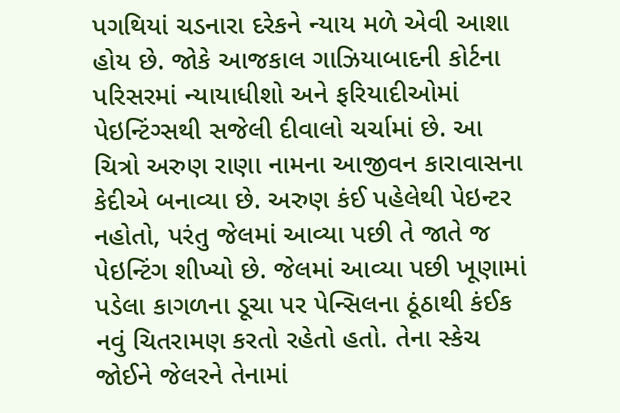પગથિયાં ચડનારા દરેકને ન્યાય મળે એવી આશા હોય છે. જોકે આજકાલ ગાઝિયાબાદની કોર્ટના પરિસરમાં ન્યાયાધીશો અને ફરિયાદીઓમાં પેઇન્ટિંગ્સથી સજેલી દીવાલો ચર્ચામાં છે. આ ચિત્રો અરુણ રાણા નામના આજીવન કારાવાસના કેદીએ બનાવ્યા છે. અરુણ કંઈ પહેલેથી પેઇન્ટર નહોતો, પરંતુ જેલમાં આવ્યા પછી તે જાતે જ પેઇન્ટિંગ શીખ્યો છે. જેલમાં આવ્યા પછી ખૂણામાં પડેલા કાગળના ડૂચા પર પેન્સિલના ઠૂંઠાથી કંઈક નવું ચિતરામણ કરતો રહેતો હતો. તેના સ્કેચ જોઈને જેલરને તેનામાં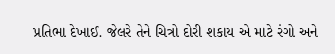પ્રતિભા દેખાઈ. જેલરે તેને ચિત્રો દોરી શકાય એ માટે રંગો અને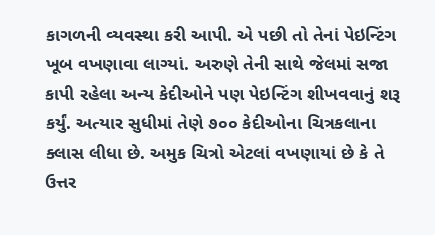કાગળની વ્યવસ્થા કરી આપી. એ પછી તો તેનાં પેઇન્ટિંગ ખૂબ વખણાવા લાગ્યાં. અરુણે તેની સાથે જેલમાં સજા કાપી રહેલા અન્ય કેદીઓને પણ પેઇન્ટિંગ શીખવવાનું શરૂ કર્યું. અત્યાર સુધીમાં તેણે ૭૦૦ કેદીઓના ચિત્રકલાના ક્લાસ લીધા છે. અમુક ચિત્રો એટલાં વખણાયાં છે કે તે ઉત્તર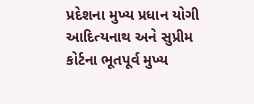પ્રદેશના મુખ્ય પ્રધાન યોગી આદિત્યનાથ અને સુપ્રીમ કોર્ટના ભૂતપૂર્વ મુખ્ય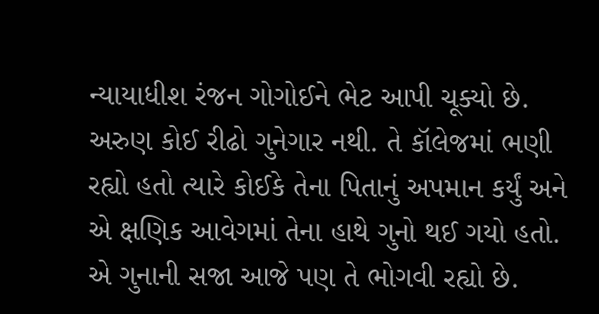ન્યાયાધીશ રંજન ગોગોઈને ભેટ આપી ચૂક્યો છે. અરુણ કોઈ રીઢો ગુનેગાર નથી. તે કૉલેજમાં ભણી રહ્યો હતો ત્યારે કોઈકે તેના પિતાનું અપમાન કર્યું અને એ ક્ષણિક આવેગમાં તેના હાથે ગુનો થઈ ગયો હતો. એ ગુનાની સજા આજે પણ તે ભોગવી રહ્યો છે.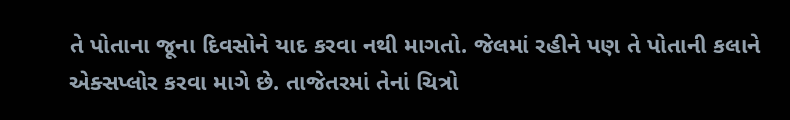તે પોતાના જૂના દિવસોને યાદ કરવા નથી માગતો. જેલમાં રહીને પણ તે પોતાની કલાને એક્સપ્લોર કરવા માગે છે. તાજેતરમાં તેનાં ચિત્રો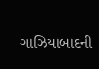ગાઝિયાબાદની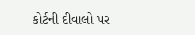કોર્ટની દીવાલો પર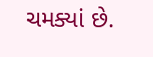ચમક્યાં છે.